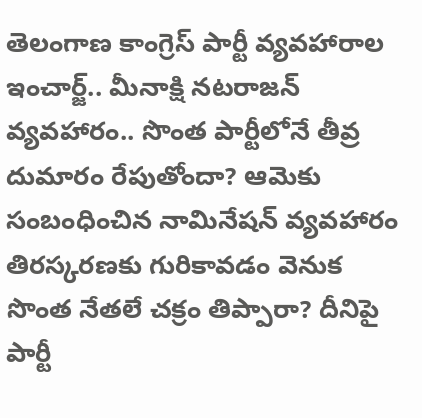తెలంగాణ కాంగ్రెస్ పార్టీ వ్యవహారాల ఇంచార్జ్.. మీనాక్షి నటరాజన్ వ్యవహారం.. సొంత పార్టీలోనే తీవ్ర దుమారం రేపుతోందా? ఆమెకు సంబంధించిన నామినేషన్ వ్యవహారం తిరస్కరణకు గురికావడం వెనుక సొంత నేతలే చక్రం తిప్పారా? దీనిపై పార్టీ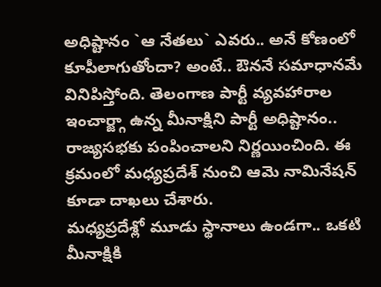అధిష్టానం `ఆ నేతలు` ఎవరు.. అనే కోణంలో కూపీలాగుతోందా? అంటే.. ఔననే సమాధానమే వినిపిస్తోంది. తెలంగాణ పార్టీ వ్యవహారాల ఇంచార్జ్గా ఉన్న మీనాక్షిని పార్టీ అధిష్టానం.. రాజ్యసభకు పంపించాలని నిర్ణయించింది. ఈ క్రమంలో మధ్యప్రదేశ్ నుంచి ఆమె నామినేషన్ కూడా దాఖలు చేశారు.
మధ్యప్రదేశ్లో మూడు స్థానాలు ఉండగా.. ఒకటి మీనాక్షికి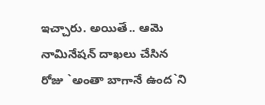ఇచ్చారు. అయితే.. ఆమె నామినేషన్ దాఖలు చేసిన రోజు `అంతా బాగానే ఉంద`ని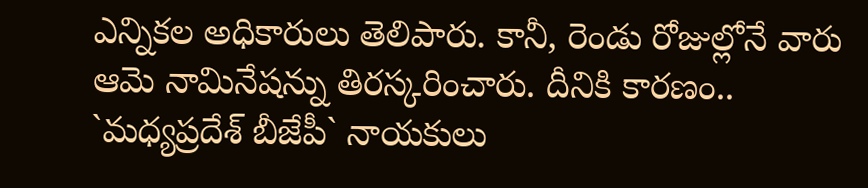ఎన్నికల అధికారులు తెలిపారు. కానీ, రెండు రోజుల్లోనే వారు ఆమె నామినేషన్ను తిరస్కరించారు. దీనికి కారణం.. `మధ్యప్రదేశ్ బీజేపీ` నాయకులు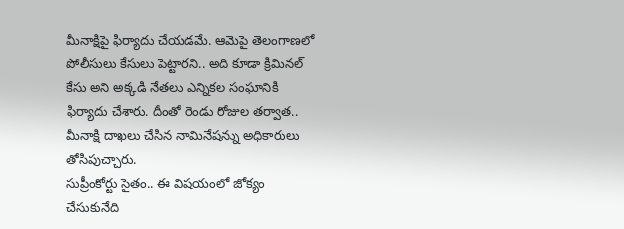మీనాక్షిపై ఫిర్యాదు చేయడమే. ఆమెపై తెలంగాణలో పోలీసులు కేసులు పెట్టారని.. అది కూడా క్రిమినల్ కేసు అని అక్కడి నేతలు ఎన్నికల సంఘానికి ఫిర్యాదు చేశారు. దీంతో రెండు రోజుల తర్వాత.. మీనాక్షి దాఖలు చేసిన నామినేషన్ను అధికారులు తోసిపుచ్చారు.
సుప్రీంకోర్టు సైతం.. ఈ విషయంలో జోక్యం చేసుకునేది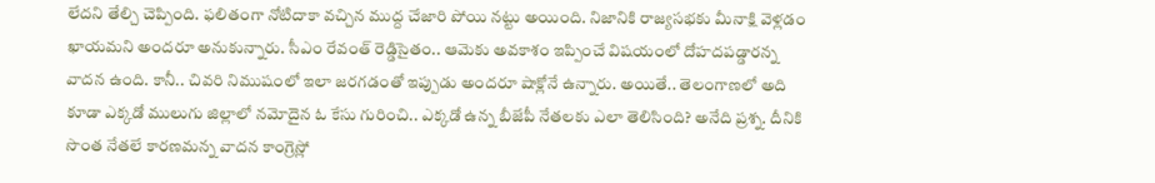లేదని తేల్చి చెప్పింది. ఫలితంగా నోటిదాకా వచ్చిన ముద్ద చేజారి పోయి నట్టు అయింది. నిజానికి రాజ్యసభకు మీనాక్షి వెళ్లడం ఖాయమని అందరూ అనుకున్నారు. సీఎం రేవంత్ రెడ్డిసైతం.. ఆమెకు అవకాశం ఇప్పించే విషయంలో దోహదపడ్డారన్న వాదన ఉంది. కానీ.. చివరి నిముషంలో ఇలా జరగడంతో ఇప్పుడు అందరూ షాక్లోనే ఉన్నారు. అయితే.. తెలంగాణలో అది కూడా ఎక్కడో ములుగు జిల్లాలో నమోదైన ఓ కేసు గురించి.. ఎక్కడో ఉన్న బీజేపీ నేతలకు ఎలా తెలిసింది? అనేది ప్రశ్న. దీనికి సొంత నేతలే కారణమన్న వాదన కాంగ్రెస్లో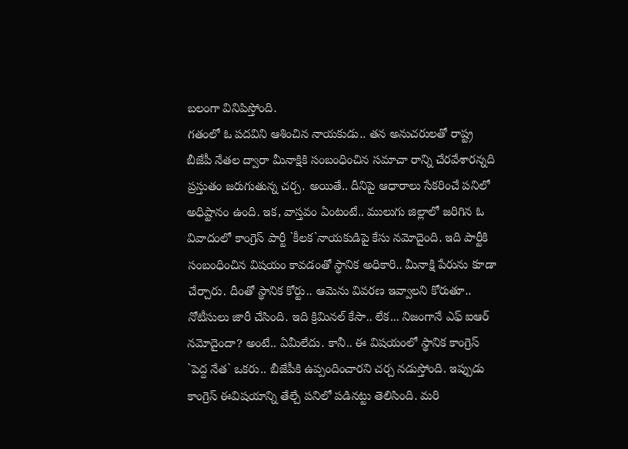బలంగా వినిపిస్తోంది.
గతంలో ఓ పదవిని ఆశించిన నాయకుడు.. తన అనుచరులతో రాష్ట్ర బీజేపీ నేతల ద్వారా మీనాక్షికి సంబంధించిన సమాచా రాన్ని చేరవేశారన్నది ప్రస్తుతం జరుగుతున్న చర్చ. అయితే.. దీనిపై ఆధారాలు సేకరించే పనిలో అధిష్టానం ఉంది. ఇక, వాస్తవం ఏంటంటే.. ములుగు జిల్లాలో జరిగిన ఓ వివాదంలో కాంగ్రెస్ పార్టీ `కీలక`నాయకుడిపై కేసు నమోదైంది. ఇది పార్టీకి సంబంధించిన విషయం కావడంతో స్థానిక అధికారి.. మీనాక్షి పేరును కూడా చేర్చారు. దీంతో స్థానిక కోర్టు.. ఆమెను వివరణ ఇవ్వాలని కోరుతూ.. నోటీసులు జారీ చేసింది. ఇది క్రిమినల్ కేసా.. లేక... నిజంగానే ఎఫ్ ఐఆర్ నమోదైందా? అంటే.. ఏమీలేదు. కానీ.. ఈ విషయంలో స్థానిక కాంగ్రెస్ `పెద్ద నేత` ఒకరు.. బీజేపీకి ఉప్పందించారని చర్చ నడుస్తోంది. ఇప్పుడు కాంగ్రెస్ ఈవిషయాన్ని తేల్చే పనిలో పడినట్టు తెలిసింది. మరి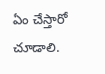ఏం చేస్తారో చూడాలి.